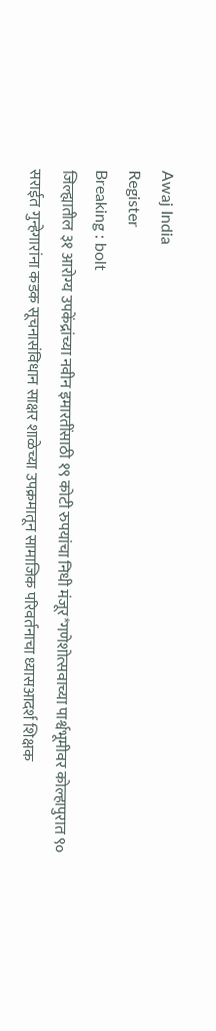Awaj India
Register
Breaking : bolt
जिल्ह्यातील ३१ आरोग्य उपकेंद्रांच्या नवीन इमारतींसाठी १९ कोटी रुपयांचा निधी मंजूर*गणेशोत्सवाच्या पार्श्वभूमीवर कोल्हापुरात ९० सराईत गुन्हेगारांना कडक सूचनासंविधान साक्षर शाळेच्या उपक्रमातून सामाजिक परिवर्तनाचा ध्यासआदर्श शिक्षक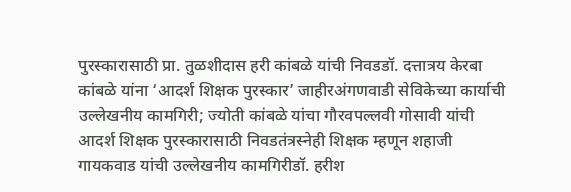पुरस्कारासाठी प्रा. तुळशीदास हरी कांबळे यांची निवडडॉ. दत्तात्रय केरबा कांबळे यांना ‘आदर्श शिक्षक पुरस्कार’ जाहीरअंगणवाडी सेविकेच्या कार्याची उल्लेखनीय कामगिरी; ज्योती कांबळे यांचा गौरवपल्लवी गोसावी यांची आदर्श शिक्षक पुरस्कारासाठी निवडतंत्रस्नेही शिक्षक म्हणून शहाजी गायकवाड यांची उल्लेखनीय कामगिरीडॉ. हरीश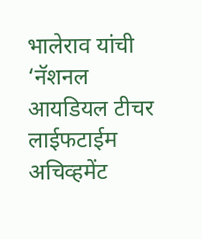भालेराव यांची ‘नॅशनल आयडियल टीचर लाईफटाईम अचिव्हमेंट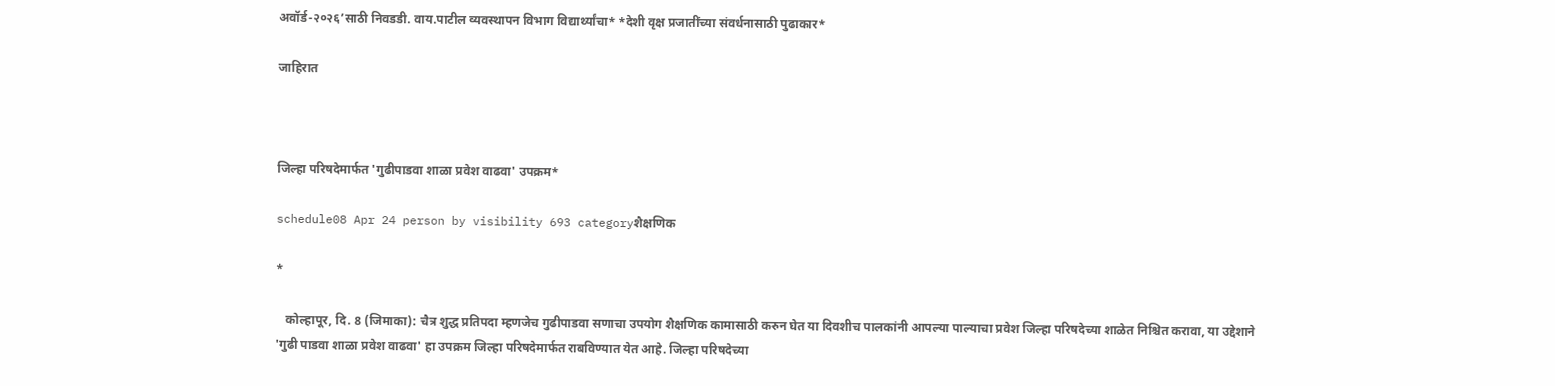अवॉर्ड-२०२६’साठी निवडडी. वाय.पाटील व्यवस्थापन विभाग विद्यार्थ्यांचा* *देशी वृक्ष प्रजातींच्या संवर्धनासाठी पुढाकार*

जाहिरात



जिल्हा परिषदेमार्फत 'गुढीपाडवा शाळा प्रवेश वाढवा' उपक्रम*

schedule08 Apr 24 person by visibility 693 categoryशैक्षणिक

*

   कोल्हापूर, दि. 8 (जिमाका): चैत्र शुद्ध प्रतिपदा म्हणजेच गुढीपाडवा सणाचा उपयोग शैक्षणिक कामासाठी करुन घेत या दिवशीच पालकांनी आपल्या पाल्याचा प्रवेश जिल्हा परिषदेच्या शाळेत निश्चित करावा, या उद्देशाने 'गुढी पाडवा शाळा प्रवेश वाढवा' हा उपक्रम जिल्हा परिषदेमार्फत राबविण्यात येत आहे. जिल्हा परिषदेच्या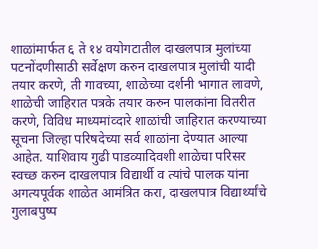शाळांमार्फत ६ ते १४ वयोगटातील दाखलपात्र मुलांच्या पटनोंदणीसाठी सर्वेक्षण करुन दाखलपात्र मुलांची यादी तयार करणे, ती गावच्या, शाळेच्या दर्शनी भागात लावणे, शाळेची जाहिरात पत्रके तयार करुन पालकांना वितरीत करणे, विविध माध्यमांव्दारे शाळांची जाहिरात करण्याच्या सूचना जिल्हा परिषदेच्या सर्व शाळांना देण्यात आल्या आहेत. याशिवाय गुढी पाडव्यादिवशी शाळेचा परिसर स्वच्छ करुन दाखलपात्र विद्यार्थी व त्यांचे पालक यांना अगत्यपूर्वक शाळेत आमंत्रित करा, दाखलपात्र विद्यार्थ्यांचे गुलाबपुष्प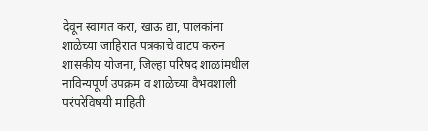देवून स्वागत करा, खाऊ द्या, पालकांना शाळेच्या जाहिरात पत्रकाचे वाटप करुन शासकीय योजना, जिल्हा परिषद शाळांमधील नाविन्यपूर्ण उपक्रम व शाळेच्या वैभवशाली परंपरेविषयी माहिती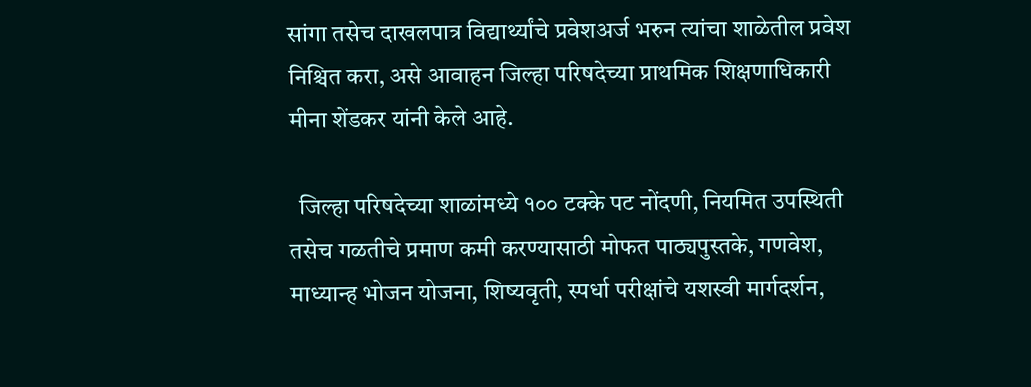सांगा तसेच दाखलपात्र विद्यार्थ्यांचे प्रवेशअर्ज भरुन त्यांचा शाळेतील प्रवेश निश्चित करा, असे आवाहन जिल्हा परिषदेच्या प्राथमिक शिक्षणाधिकारी मीना शेंडकर यांनी केले आहे.

  जिल्हा परिषदेच्या शाळांमध्ये १०० टक्के पट नोंदणी, नियमित उपस्थिती तसेच गळतीचे प्रमाण कमी करण्यासाठी मोफत पाठ्यपुस्तके, गणवेश, माध्यान्ह भोजन योजना, शिष्यवृती, स्पर्धा परीक्षांचे यशस्वी मार्गदर्शन,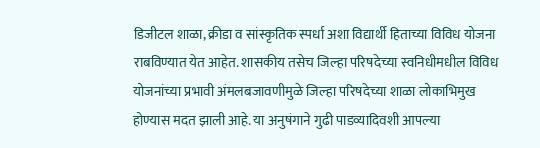डिजीटल शाळा, क्रीडा व सांस्कृतिक स्पर्धा अशा विद्यार्थी हिताच्या विविध योजना राबविण्यात येत आहेत. शासकीय तसेच जिल्हा परिषदेच्या स्वनिधीमधील विविध योजनांच्या प्रभावी अंमलबजावणीमुळे जिल्हा परिषदेच्या शाळा लोकाभिमुख होण्यास मदत झाली आहे. या अनुषंगाने गुढी पाडव्यादिवशी आपल्या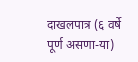दाखलपात्र (६ वर्षे पूर्ण असणा-या)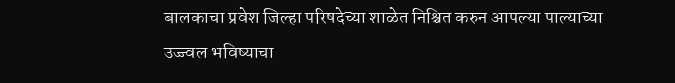बालकाचा प्रवेश जिल्हा परिषदेच्या शाळेत निश्चित करुन आपल्या पाल्याच्या उज्ज्वल भविष्याचा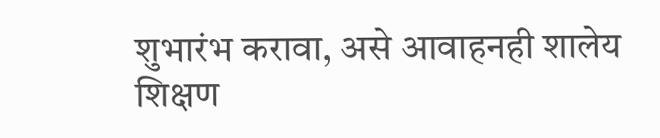शुभारंभ करावा, असे आवाहनही शालेय शिक्षण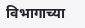विभागाच्या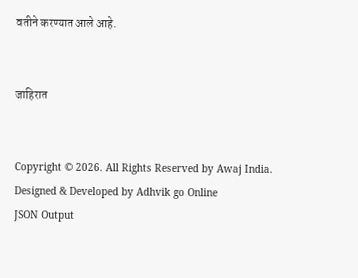वतीने करण्यात आले आहे.


जाहिरात


Copyright © 2026. All Rights Reserved by Awaj India.
Designed & Developed by Adhvik go Online
JSON Output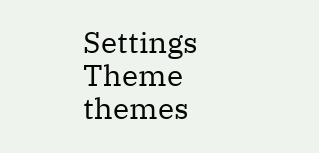Settings
Theme
themes